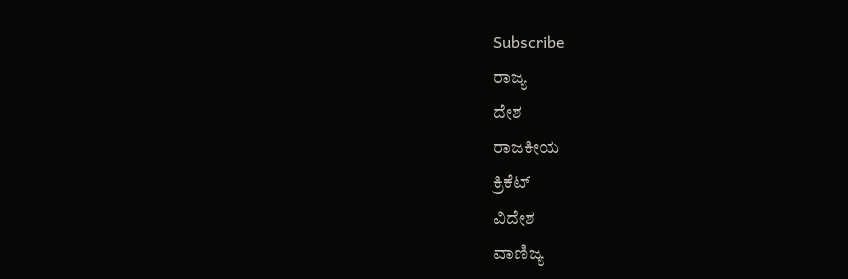Subscribe
ರಾಜ್ಯ
ದೇಶ
ರಾಜಕೀಯ
ಕ್ರಿಕೆಟ್
ವಿದೇಶ
ವಾಣಿಜ್ಯ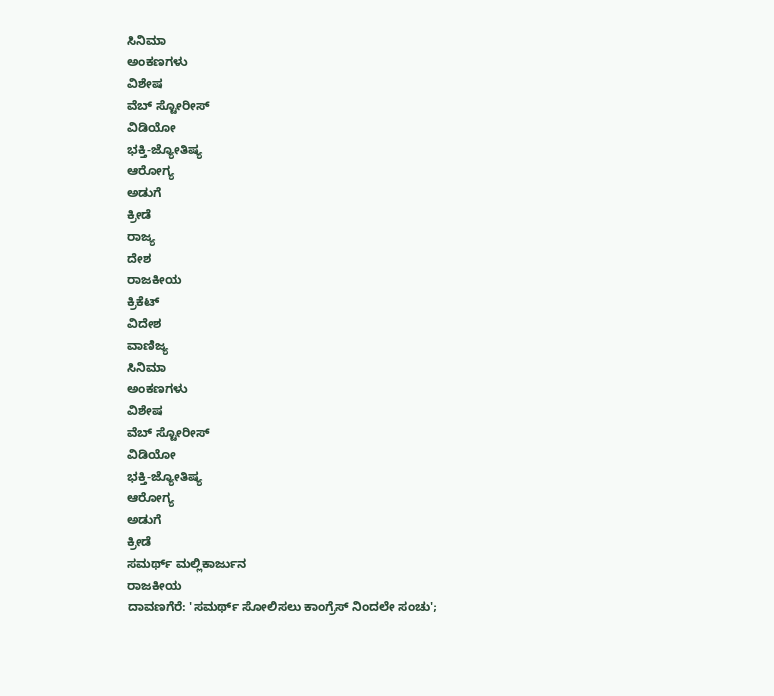ಸಿನಿಮಾ
ಅಂಕಣಗಳು
ವಿಶೇಷ
ವೆಬ್ ಸ್ಟೋರೀಸ್
ವಿಡಿಯೋ
ಭಕ್ತಿ-ಜ್ಯೋತಿಷ್ಯ
ಆರೋಗ್ಯ
ಅಡುಗೆ
ಕ್ರೀಡೆ
ರಾಜ್ಯ
ದೇಶ
ರಾಜಕೀಯ
ಕ್ರಿಕೆಟ್
ವಿದೇಶ
ವಾಣಿಜ್ಯ
ಸಿನಿಮಾ
ಅಂಕಣಗಳು
ವಿಶೇಷ
ವೆಬ್ ಸ್ಟೋರೀಸ್
ವಿಡಿಯೋ
ಭಕ್ತಿ-ಜ್ಯೋತಿಷ್ಯ
ಆರೋಗ್ಯ
ಅಡುಗೆ
ಕ್ರೀಡೆ
ಸಮರ್ಥ್ ಮಲ್ಲಿಕಾರ್ಜುನ
ರಾಜಕೀಯ
ದಾವಣಗೆರೆ: 'ಸಮರ್ಥ್ ಸೋಲಿಸಲು ಕಾಂಗ್ರೆಸ್ ನಿಂದಲೇ ಸಂಚು';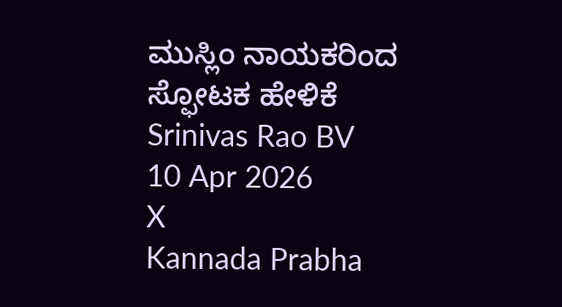ಮುಸ್ಲಿಂ ನಾಯಕರಿಂದ ಸ್ಫೋಟಕ ಹೇಳಿಕೆ
Srinivas Rao BV
10 Apr 2026
X
Kannada Prabha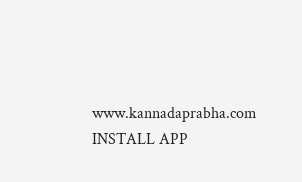www.kannadaprabha.com
INSTALL APP